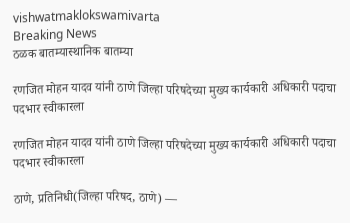vishwatmaklokswamivarta
Breaking News
ठळक बातम्यास्थानिक बातम्या

रणजित मोहन यादव यांनी ठाणे जिल्हा परिषदेच्या मुख्य कार्यकारी अधिकारी पदाचा पदभार स्वीकारला

रणजित मोहन यादव यांनी ठाणे जिल्हा परिषदेच्या मुख्य कार्यकारी अधिकारी पदाचा पदभार स्वीकारला

ठाणे, प्रतिनिधी(जिल्हा परिषद, ठाणे) —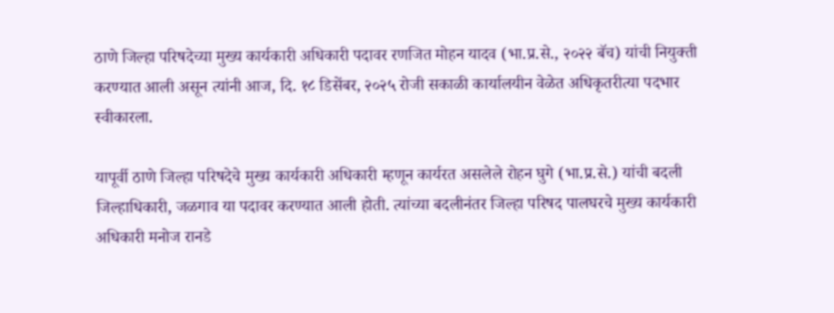ठाणे जिल्हा परिषदेच्या मुख्य कार्यकारी अधिकारी पदावर रणजित मोहन यादव (भा.प्र.से., २०२२ बॅच) यांची नियुक्ती करण्यात आली असून त्यांनी आज, दि. १८ डिसेंबर, २०२५ रोजी सकाळी कार्यालयीन वेळेत अधिकृतरीत्या पदभार स्वीकारला.

यापूर्वी ठाणे जिल्हा परिषदेचे मुख्य कार्यकारी अधिकारी म्हणून कार्यरत असलेले रोहन घुगे (भा.प्र.से.) यांची बदली जिल्हाधिकारी, जळगाव या पदावर करण्यात आली होती. त्यांच्या बदलीनंतर जिल्हा परिषद पालघरचे मुख्य कार्यकारी अधिकारी मनोज रानडे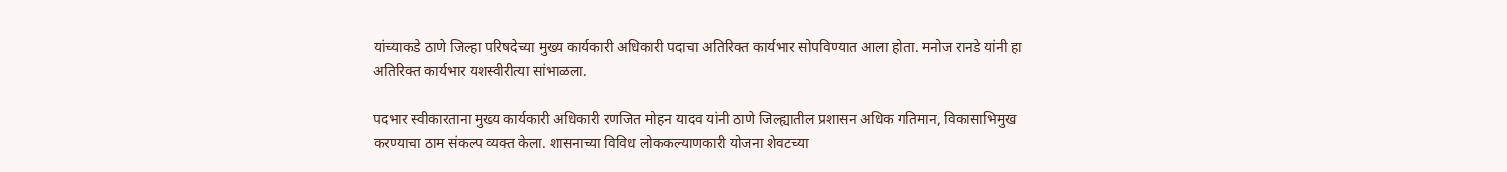यांच्याकडे ठाणे जिल्हा परिषदेच्या मुख्य कार्यकारी अधिकारी पदाचा अतिरिक्त कार्यभार सोपविण्यात आला होता. मनोज रानडे यांनी हा अतिरिक्त कार्यभार यशस्वीरीत्या सांभाळला.

पदभार स्वीकारताना मुख्य कार्यकारी अधिकारी रणजित मोहन यादव यांनी ठाणे जिल्ह्यातील प्रशासन अधिक गतिमान, विकासाभिमुख करण्याचा ठाम संकल्प व्यक्त केला. शासनाच्या विविध लोककल्याणकारी योजना शेवटच्या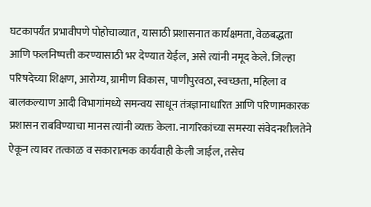घटकापर्यंत प्रभावीपणे पोहोचाव्यात, यासाठी प्रशासनात कार्यक्षमता, वेळबद्धता आणि फलनिष्पत्ती करण्यासाठी भर देण्यात येईल, असे त्यांनी नमूद केले. जिल्हा परिषदेच्या शिक्षण, आरोग्य, ग्रामीण विकास, पाणीपुरवठा, स्वच्छता, महिला व बालकल्याण आदी विभागांमध्ये समन्वय साधून तंत्रज्ञानाधारित आणि परिणामकारक प्रशासन राबविण्याचा मानस त्यांनी व्यक्त केला. नागरिकांच्या समस्या संवेदनशीलतेने ऐकून त्यावर तत्काळ व सकारात्मक कार्यवाही केली जाईल, तसेच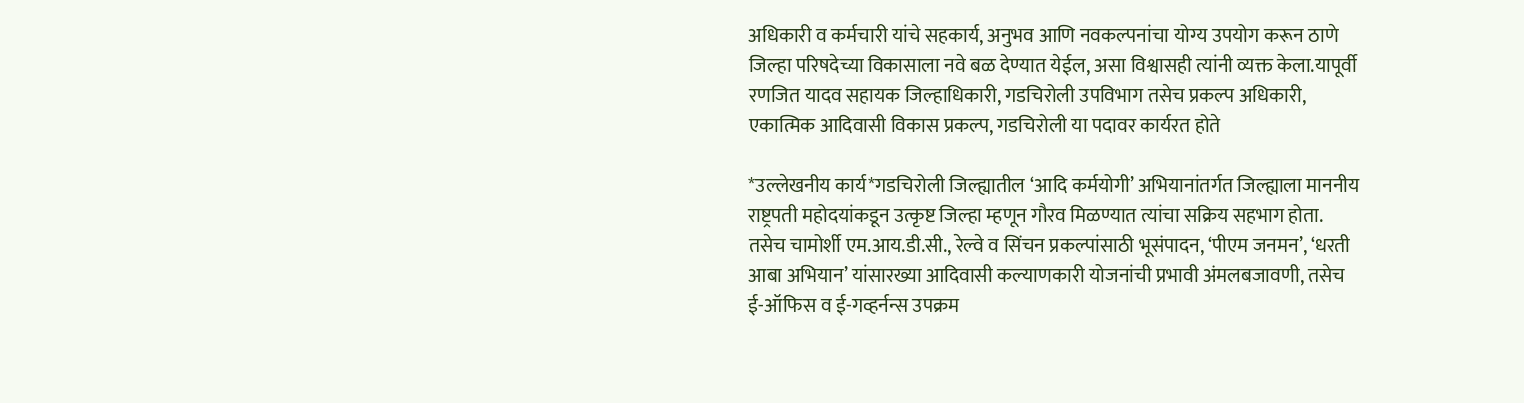अधिकारी व कर्मचारी यांचे सहकार्य, अनुभव आणि नवकल्पनांचा योग्य उपयोग करून ठाणे जिल्हा परिषदेच्या विकासाला नवे बळ देण्यात येईल, असा विश्वासही त्यांनी व्यक्त केला.यापूर्वी रणजित यादव सहायक जिल्हाधिकारी, गडचिरोली उपविभाग तसेच प्रकल्प अधिकारी, एकात्मिक आदिवासी विकास प्रकल्प, गडचिरोली या पदावर कार्यरत होते

*उल्लेखनीय कार्य*गडचिरोली जिल्ह्यातील ‘आदि कर्मयोगी’ अभियानांतर्गत जिल्ह्याला माननीय राष्ट्रपती महोदयांकडून उत्कृष्ट जिल्हा म्हणून गौरव मिळण्यात त्यांचा सक्रिय सहभाग होता. तसेच चामोर्शी एम.आय.डी.सी., रेल्वे व सिंचन प्रकल्पांसाठी भूसंपादन, ‘पीएम जनमन’, ‘धरती आबा अभियान’ यांसारख्या आदिवासी कल्याणकारी योजनांची प्रभावी अंमलबजावणी, तसेच ई-ऑफिस व ई-गव्हर्नन्स उपक्रम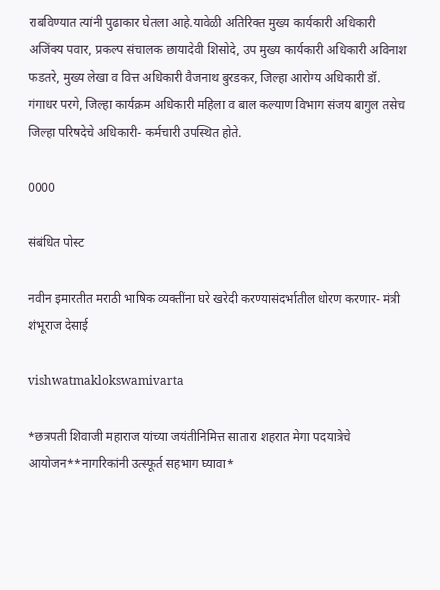राबविण्यात त्यांनी पुढाकार घेतला आहे.यावेळी अतिरिक्त मुख्य कार्यकारी अधिकारी अजिंक्य पवार, प्रकल्प संचालक छायादेवी शिसोदे, उप मुख्य कार्यकारी अधिकारी अविनाश फडतरे, मुख्य लेखा व वित्त अधिकारी वैजनाथ बुरडकर, जिल्हा आरोग्य अधिकारी डॉ. गंगाधर परगे, जिल्हा कार्यक्रम अधिकारी महिला व बाल कल्याण विभाग संजय बागुल तसेच जिल्हा परिषदेचे अधिकारी- कर्मचारी उपस्थित होते.

0000

संबंधित पोस्ट

नवीन इमारतीत मराठी भाषिक व्यक्तींना घरे खरेदी करण्यासंदर्भातील धोरण करणार- मंत्री शंभूराज देसाई

vishwatmaklokswamivarta

*छत्रपती शिवाजी महाराज यांच्या जयंतीनिमित्त सातारा शहरात मेगा पदयात्रेचे आयोजन**नागरिकांनी उत्स्फूर्त सहभाग घ्यावा*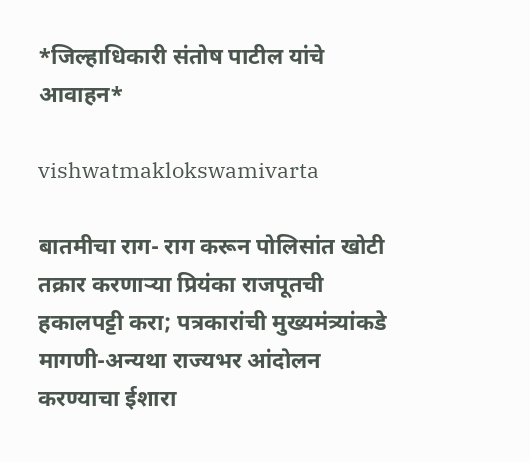*जिल्हाधिकारी संतोष पाटील यांचे आवाहन*

vishwatmaklokswamivarta

बातमीचा राग- राग करून पोलिसांत खोटी तक्रार करणाऱ्या प्रियंका राजपूतची हकालपट्टी करा; पत्रकारांची मुख्यमंत्र्यांकडे मागणी-अन्यथा राज्यभर आंदोलन करण्याचा ईशारा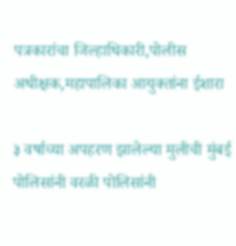पत्रकारांचा जिल्हाधिकारी,पोलीस अधीक्षक,महापालिका आयुक्तांना ईशारा

३ वर्षाच्या अपहरण झालेल्या मुलीची मुंबई पोलिसांनी वरळी पोलिसांनी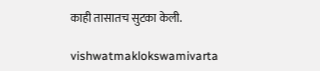काही तासातच सुटका केली.

vishwatmaklokswamivarta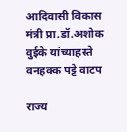आदिवासी विकास मंत्री प्रा.डॉ.अशोक वुईके यांच्याहस्ते वनहक्क पट्टे वाटप

राज्य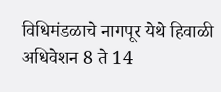विधिमंडळाचे नागपूर येथे हिवाळी अधिवेशन 8 ते 14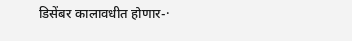डिसेंबर कालावधीत होणार-·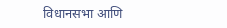विधानसभा आणि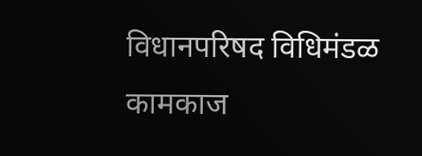विधानपरिषद विधिमंडळ कामकाज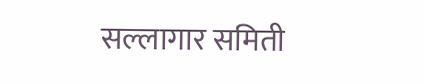सल्लागार समिती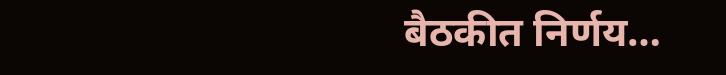बैठकीत निर्णय…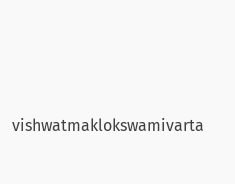vishwatmaklokswamivarta